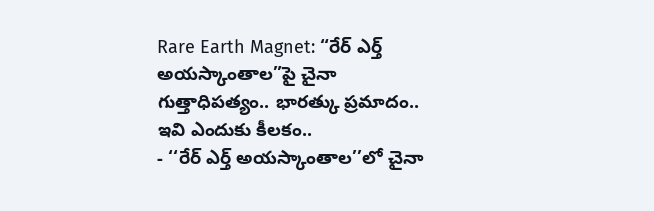Rare Earth Magnet: “రేర్ ఎర్త్ అయస్కాంతాల”పై చైనా గుత్తాధిపత్యం.. భారత్కు ప్రమాదం.. ఇవి ఎందుకు కీలకం..
- ‘‘రేర్ ఎర్త్ అయస్కాంతాల’’లో చైనా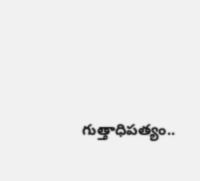గుత్తాధిపత్యం..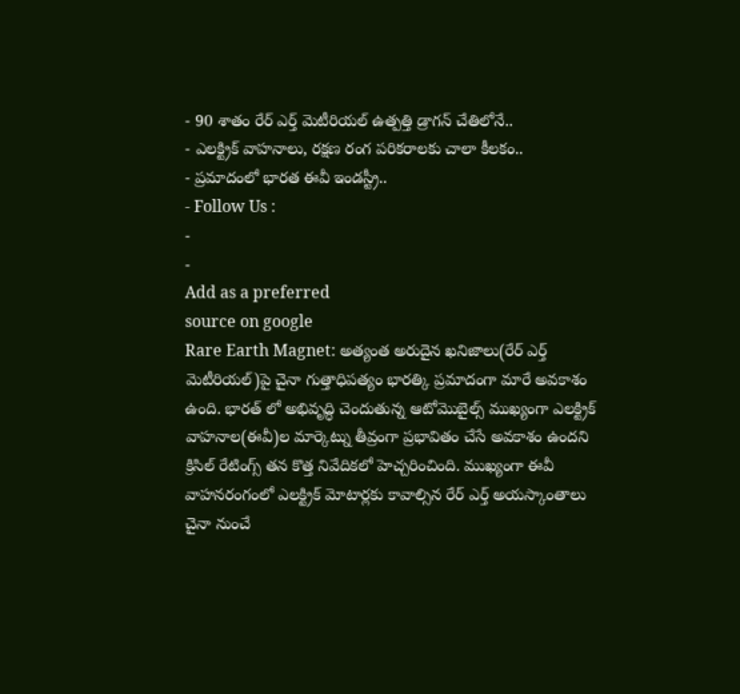- 90 శాతం రేర్ ఎర్త్ మెటీరియల్ ఉత్పత్తి డ్రాగన్ చేతిలోనే..
- ఎలక్ట్రిక్ వాహనాలు, రక్షణ రంగ పరికరాలకు చాలా కీలకం..
- ప్రమాదంలో భారత ఈవీ ఇండస్ట్రీ..
- Follow Us :
-
-
Add as a preferred
source on google
Rare Earth Magnet: అత్యంత అరుదైన ఖనిజాలు(రేర్ ఎర్త్ మెటీరియల్)పై చైనా గుత్తాధిపత్యం భారత్కి ప్రమాదంగా మారే అవకాశం ఉంది. భారత్ లో అభివృద్ధి చెందుతున్న ఆటోమొబైల్స్ ముఖ్యంగా ఎలక్ట్రిక్ వాహనాల(ఈవీ)ల మార్కెట్ను తీవ్రంగా ప్రభావితం చేసే అవకాశం ఉందని క్రిసిల్ రేటింగ్స్ తన కొత్త నివేదికలో హెచ్చరించింది. ముఖ్యంగా ఈవీ వాహనరంగంలో ఎలక్ట్రిక్ మోటార్లకు కావాల్సిన రేర్ ఎర్త్ అయస్కాంతాలు చైనా నుంచే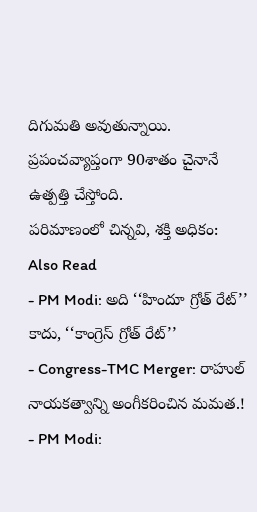దిగుమతి అవుతున్నాయి. ప్రపంచవ్యాప్తంగా 90శాతం చైనానే ఉత్పత్తి చేస్తోంది.
పరిమాణంలో చిన్నవి, శక్తి అధికం:
Also Read
- PM Modi: అది ‘‘హిందూ గ్రోత్ రేట్’’ కాదు, ‘‘కాంగ్రెస్ గ్రోత్ రేట్’’
- Congress-TMC Merger: రాహుల్ నాయకత్వాన్ని అంగీకరించిన మమత.!
- PM Modi: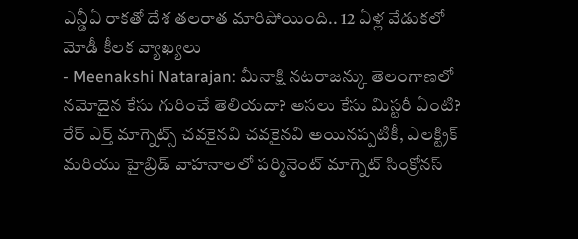ఎన్డీఏ రాకతో దేశ తలరాత మారిపోయింది.. 12 ఏళ్ల వేడుకలో మోడీ కీలక వ్యాఖ్యలు
- Meenakshi Natarajan: మీనాక్షి నటరాజన్కు తెలంగాణలో నమోదైన కేసు గురించే తెలియదా? అసలు కేసు మిస్టరీ ఏంటి?
రేర్ ఎర్త్ మాగ్నెట్స్ చవకైనవి చవకైనవి అయినప్పటికీ, ఎలక్ట్రిక్ మరియు హైబ్రిడ్ వాహనాలలో పర్మినెంట్ మాగ్నెట్ సింక్రోనస్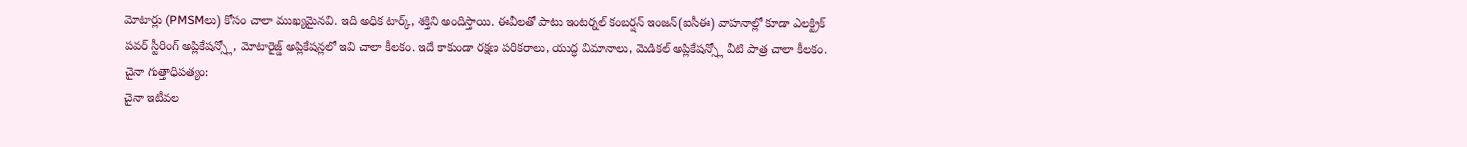మోటార్లు (PMSMలు) కోసం చాలా ముఖ్యమైనవి. ఇది అధిక టార్క్, శక్తిని అందిస్తాయి. ఈవీలతో పాటు ఇంటర్నల్ కంబర్షన్ ఇంజన్(ఐసీఈ) వాహనాల్లో కూడా ఎలక్ట్రిక్ పవర్ స్టీరింగ్ అప్లికేషన్స్లో, మోటారైజ్డ్ అప్లికేషన్లలో ఇవి చాలా కీలకం. ఇదే కాకుండా రక్షణ పరికరాలు, యుద్ధ విమానాలు, మెడికల్ అప్లికేషన్స్లో వీటి పాత్ర చాలా కీలకం.
చైనా గుత్తాధిపత్యం:
చైనా ఇటీవల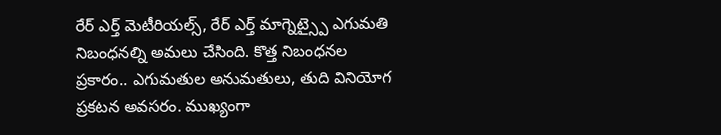రేర్ ఎర్త్ మెటీరియల్స్, రేర్ ఎర్త్ మాగ్నెట్స్పై ఎగుమతి నిబంధనల్ని అమలు చేసింది. కొత్త నిబంధనల ప్రకారం.. ఎగుమతుల అనుమతులు, తుది వినియోగ ప్రకటన అవసరం. ముఖ్యంగా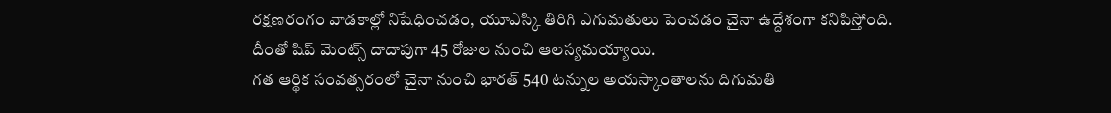రక్షణరంగం వాడకాల్లో నిషేధించడం, యూఎస్కి తిరిగి ఎగుమతులు పెంచడం చైనా ఉద్దేశంగా కనిపిస్తోంది. దీంతో షిప్ మెంట్స్ దాదాపుగా 45 రోజుల నుంచి ఆలస్యమయ్యాయి.
గత ఆర్థిక సంవత్సరంలో చైనా నుంచి భారత్ 540 టన్నుల అయస్కాంతాలను దిగుమతి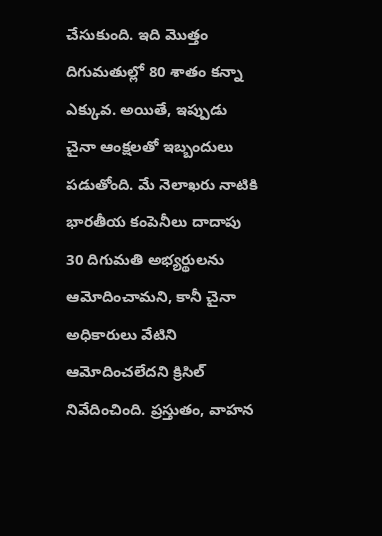చేసుకుంది. ఇది మొత్తం దిగుమతుల్లో 80 శాతం కన్నా ఎక్కువ. అయితే, ఇప్పుడు చైనా ఆంక్షలతో ఇబ్బందులు పడుతోంది. మే నెలాఖరు నాటికి భారతీయ కంపెనీలు దాదాపు 30 దిగుమతి అభ్యర్థులను ఆమోదించామని, కానీ చైనా అధికారులు వేటిని ఆమోదించలేదని క్రిసిల్ నివేదించింది. ప్రస్తుతం, వాహన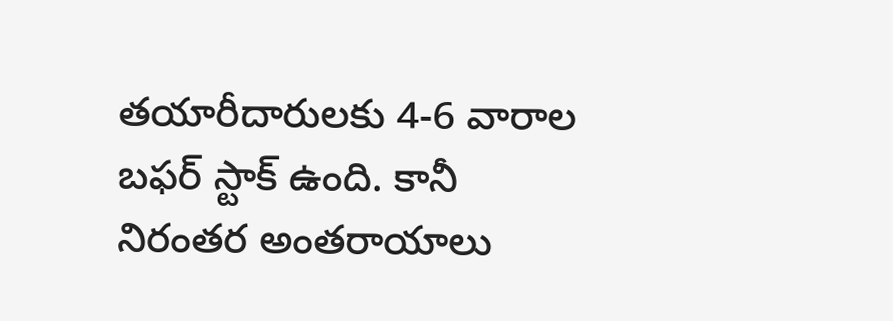తయారీదారులకు 4-6 వారాల బఫర్ స్టాక్ ఉంది. కానీ నిరంతర అంతరాయాలు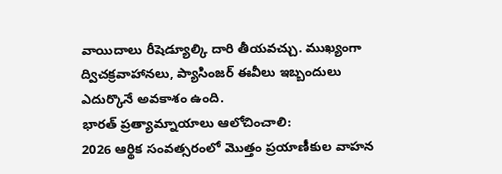వాయిదాలు రీషెడ్యూల్కి దారి తీయవచ్చు. ముఖ్యంగా ద్విచక్రవాహానలు, ప్యాసింజర్ ఈవీలు ఇబ్బందులు ఎదుర్కొనే అవకాశం ఉంది.
భారత్ ప్రత్యామ్నాయాలు ఆలోచించాలి:
2026 ఆర్థిక సంవత్సరంలో మొత్తం ప్రయాణీకుల వాహన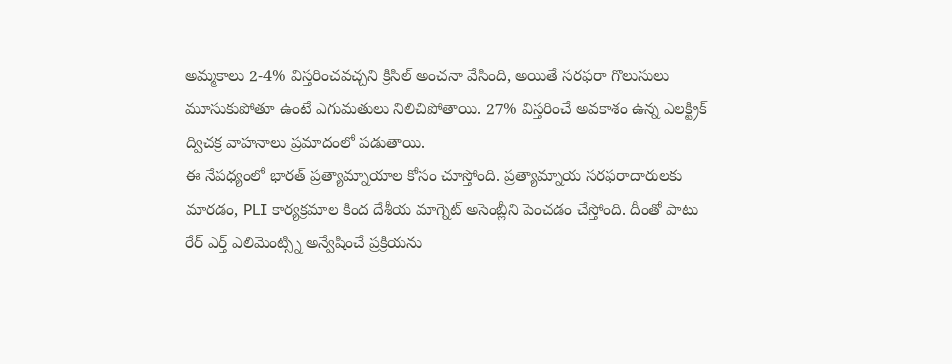అమ్మకాలు 2-4% విస్తరించవచ్చని క్రిసిల్ అంచనా వేసింది, అయితే సరఫరా గొలుసులు మూసుకుపోతూ ఉంటే ఎగుమతులు నిలిచిపోతాయి. 27% విస్తరించే అవకాశం ఉన్న ఎలక్ట్రిక్ ద్విచక్ర వాహనాలు ప్రమాదంలో పడుతాయి.
ఈ నేపధ్యంలో భారత్ ప్రత్యామ్నాయాల కోసం చూస్తోంది. ప్రత్యామ్నాయ సరఫరాదారులకు మారడం, PLI కార్యక్రమాల కింద దేశీయ మాగ్నెట్ అసెంబ్లీని పెంచడం చేస్తోంది. దీంతో పాటు రేర్ ఎర్త్ ఎలిమెంట్స్ని అన్వేషించే ప్రక్రియను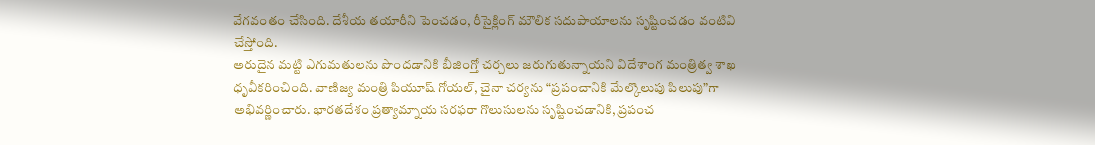వేగవంతం చేసింది. దేశీయ తయారీని పెంచడం, రీసైక్లింగ్ మౌలిక సదుపాయాలను సృష్టించడం వంటివి చేస్తోంది.
అరుదైన మట్టి ఎగుమతులను పొందడానికి బీజింగ్తో చర్చలు జరుగుతున్నాయని విదేశాంగ మంత్రిత్వ శాఖ ధృవీకరించింది. వాణిజ్య మంత్రి పియూష్ గోయల్, చైనా చర్యను “ప్రపంచానికి మేల్కొలుపు పిలుపు”గా అభివర్ణించారు. భారతదేశం ప్రత్యామ్నాయ సరఫరా గొలుసులను సృష్టించడానికి, ప్రపంచ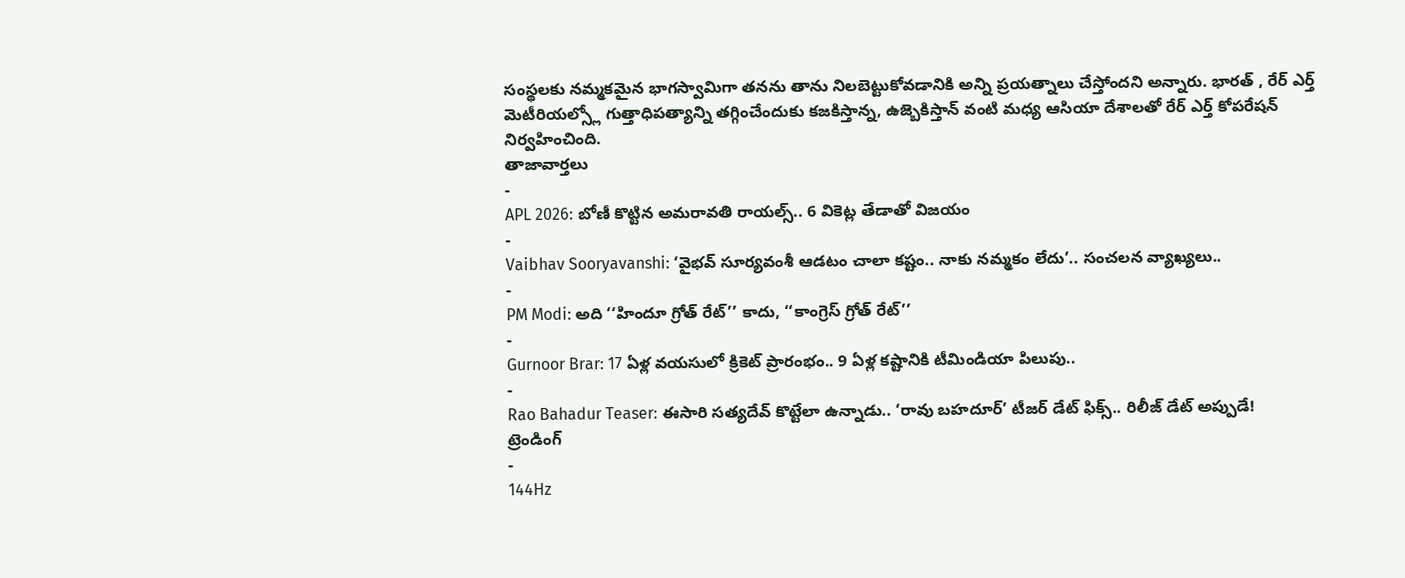సంస్థలకు నమ్మకమైన భాగస్వామిగా తనను తాను నిలబెట్టుకోవడానికి అన్ని ప్రయత్నాలు చేస్తోందని అన్నారు. భారత్ , రేర్ ఎర్త్ మెటీరియల్స్లో గుత్తాధిపత్యాన్ని తగ్గించేందుకు కజకిస్తాన్న, ఉజ్బెకిస్తాన్ వంటి మధ్య ఆసియా దేశాలతో రేర్ ఎర్త్ కోపరేషన్ నిర్వహించింది.
తాజావార్తలు
-
APL 2026: బోణీ కొట్టిన అమరావతి రాయల్స్.. 6 వికెట్ల తేడాతో విజయం
-
Vaibhav Sooryavanshi: ‘వైభవ్ సూర్యవంశీ ఆడటం చాలా కష్టం.. నాకు నమ్మకం లేదు’.. సంచలన వ్యాఖ్యలు..
-
PM Modi: అది ‘‘హిందూ గ్రోత్ రేట్’’ కాదు, ‘‘కాంగ్రెస్ గ్రోత్ రేట్’’
-
Gurnoor Brar: 17 ఏళ్ల వయసులో క్రికెట్ ప్రారంభం.. 9 ఏళ్ల కష్టానికి టీమిండియా పిలుపు..
-
Rao Bahadur Teaser: ఈసారి సత్యదేవ్ కొట్టేలా ఉన్నాడు.. ‘రావు బహదూర్’ టీజర్ డేట్ ఫిక్స్.. రిలీజ్ డేట్ అప్పుడే!
ట్రెండింగ్
-
144Hz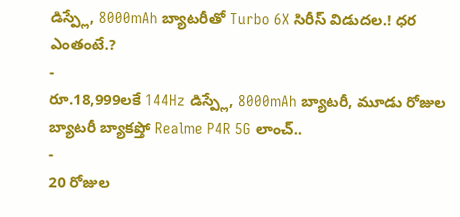డిస్ప్లే, 8000mAh బ్యాటరీతో Turbo 6X సిరీస్ విడుదల.! ధర ఎంతంటే.?
-
రూ.18,999లకే 144Hz డిస్ప్లే, 8000mAh బ్యాటరీ, మూడు రోజుల బ్యాటరీ బ్యాకప్తో Realme P4R 5G లాంచ్..
-
20 రోజుల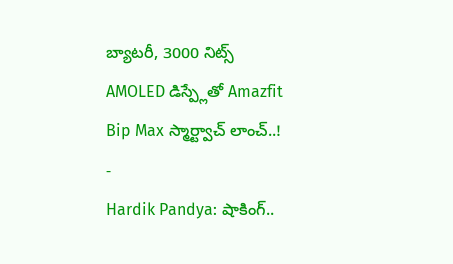బ్యాటరీ, 3000 నిట్స్ AMOLED డిస్ప్లేతో Amazfit Bip Max స్మార్ట్వాచ్ లాంచ్..!
-
Hardik Pandya: షాకింగ్..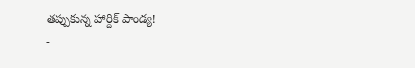తప్పుకున్న హార్దిక్ పాండ్య!
-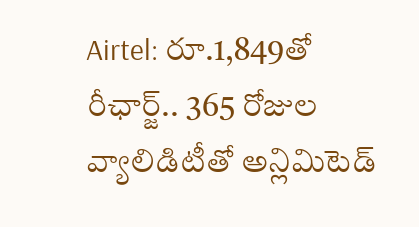Airtel: రూ.1,849తో రీఛార్జ్.. 365 రోజుల వ్యాలిడిటీతో అన్లిమిటెడ్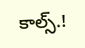కాల్స్.!